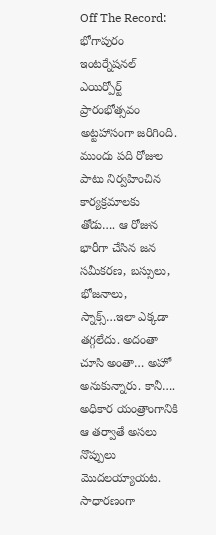Off The Record: భోగాపురం ఇంటర్నేషనల్ ఎయిర్పోర్ట్ ప్రారంభోత్సవం అట్టహాసంగా జరిగింది. ముందు పది రోజుల పాటు నిర్వహించిన కార్యక్రమాలకు తోడు…. ఆ రోజున భారీగా చేసిన జన సమీకరణ, బస్సులు, భోజనాలు, స్నాక్స్…ఇలా ఎక్కడా తగ్గలేదు. అదంతా చూసి అంతా… అహో అనుకున్నారు. కానీ…. అధికార యంత్రాంగానికి ఆ తర్వాతే అసలు నొప్పులు మొదలయ్యాయట. సాధారణంగా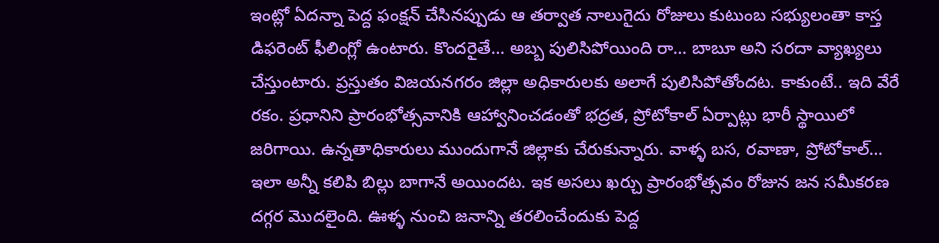ఇంట్లో ఏదన్నా పెద్ద ఫంక్షన్ చేసినప్పుడు ఆ తర్వాత నాలుగైదు రోజులు కుటుంబ సభ్యులంతా కాస్త డిఫరెంట్ ఫీలింగ్లో ఉంటారు. కొందరైతే… అబ్బ పులిసిపోయింది రా… బాబూ అని సరదా వ్యాఖ్యలు చేస్తుంటారు. ప్రస్తుతం విజయనగరం జిల్లా అధికారులకు అలాగే పులిసిపోతోందట. కాకుంటే.. ఇది వేరే రకం. ప్రధానిని ప్రారంభోత్సవానికి ఆహ్వానించడంతో భద్రత, ప్రోటోకాల్ ఏర్పాట్లు భారీ స్థాయిలో జరిగాయి. ఉన్నతాధికారులు ముందుగానే జిల్లాకు చేరుకున్నారు. వాళ్ళ బస, రవాణా, ప్రోటోకాల్… ఇలా అన్నీ కలిపి బిల్లు బాగానే అయిందట. ఇక అసలు ఖర్చు ప్రారంభోత్సవం రోజున జన సమీకరణ దగ్గర మొదలైంది. ఊళ్ళ నుంచి జనాన్ని తరలించేందుకు పెద్ద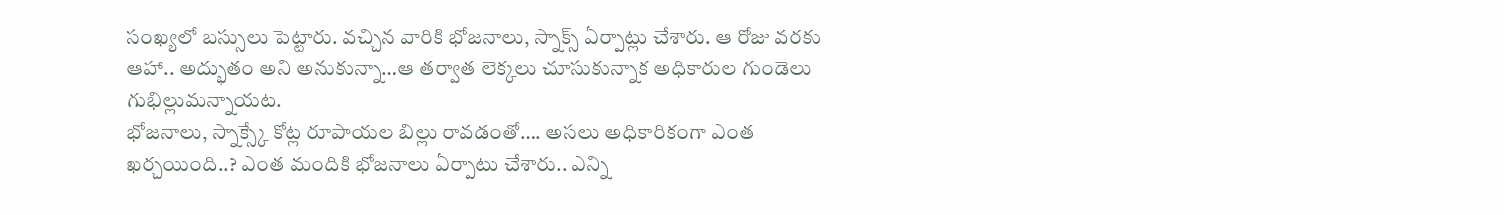సంఖ్యలో బస్సులు పెట్టారు. వచ్చిన వారికి భోజనాలు, స్నాక్స్ ఏర్పాట్లు చేశారు. ఆ రోజు వరకు ఆహా.. అద్భుతం అని అనుకున్నా…ఆ తర్వాత లెక్కలు చూసుకున్నాక అధికారుల గుండెలు గుభిల్లుమన్నాయట.
భోజనాలు, స్నాక్స్కే కోట్ల రూపాయల బిల్లు రావడంతో…. అసలు అధికారికంగా ఎంత ఖర్చయింది..? ఎంత మందికి భోజనాలు ఏర్పాటు చేశారు.. ఎన్ని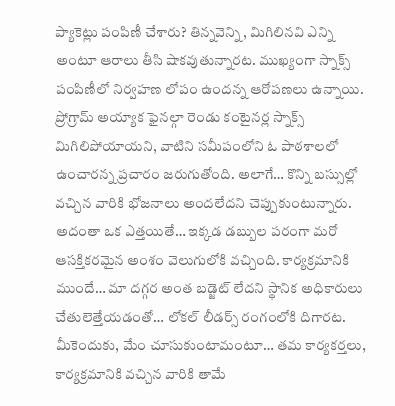ప్యాకెట్లు పంపిణీ చేశారు? తిన్నవెన్ని, మిగిలినవి ఎన్ని అంటూ ఆరాలు తీసి షాకవుతున్నారట. ముఖ్యంగా స్నాక్స్ పంపిణీలో నిర్వహణ లోపం ఉందన్న ఆరోపణలు ఉన్నాయి. ప్రోగ్రామ్ అయ్యాక ఫైనల్గా రెండు కంటైనర్ల స్నాక్స్ మిగిలిపోయాయని, వాటిని సమీపంలోని ఓ పాఠశాలలో ఉంచారన్న ప్రచారం జరుగుతోంది. అలాగే… కొన్ని బస్సుల్లో వచ్చిన వారికి భోజనాలు అందలేదని చెప్పుకుంటున్నారు. అదంతా ఒక ఎత్తయితే… ఇక్కడ డబ్బుల పరంగా మరో ఆసక్తికరమైన అంశం వెలుగులోకి వచ్చింది. కార్యక్రమానికి ముందే… మా దగ్గర అంత బడ్జెట్ లేదని స్థానిక అధికారులు చేతులెత్తేయడంతో… లోకల్ లీడర్స్ రంగంలోకి దిగారట. మీకెందుకు, మేం చూసుకుంటామంటూ… తమ కార్యకర్తలు, కార్యక్రమానికి వచ్చిన వారికి తామే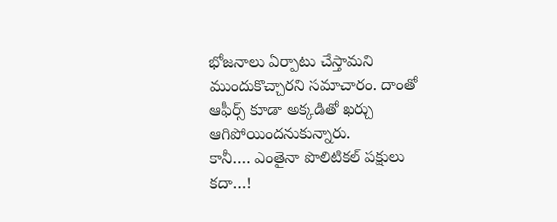భోజనాలు ఏర్పాటు చేస్తామని ముందుకొచ్చారని సమాచారం. దాంతో ఆఫీర్స్ కూడా అక్కడితో ఖర్చు ఆగిపోయిందనుకున్నారు.
కానీ…. ఎంతైనా పొలిటికల్ పక్షులు కదా…!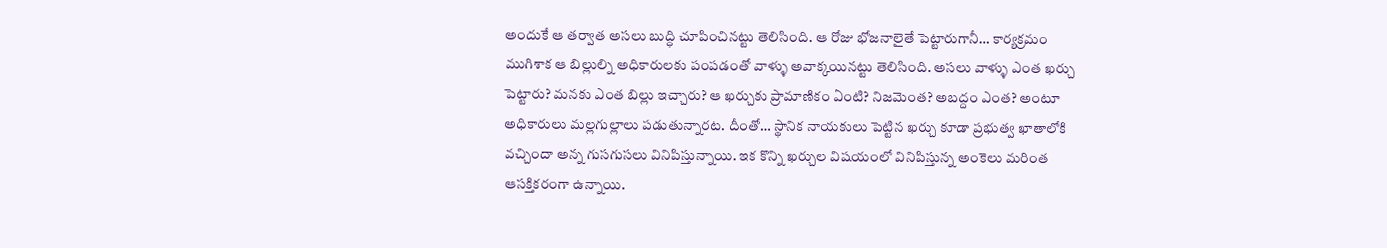అందుకే ఆ తర్వాత అసలు బుద్ధి చూపించినట్టు తెలిసింది. ఆ రోజు భోజనాలైతే పెట్టారుగానీ… కార్యక్రమం ముగిశాక ఆ బిల్లుల్ని అధికారులకు పంపడంతో వాళ్ళు అవాక్కయినట్టు తెలిసింది. అసలు వాళ్ళు ఎంత ఖర్చు పెట్టారు? మనకు ఎంత బిల్లు ఇచ్చారు? ఆ ఖర్చుకు ప్రామాణికం ఏంటి? నిజమెంత? అబద్దం ఎంత? అంటూ అధికారులు మల్లగుల్లాలు పడుతున్నారట. దీంతో… స్థానిక నాయకులు పెట్టిన ఖర్చు కూడా ప్రభుత్వ ఖాతాలోకి వచ్చిందా అన్న గుసగుసలు వినిపిస్తున్నాయి. ఇక కొన్ని ఖర్చుల విషయంలో వినిపిస్తున్న అంకెలు మరింత ఆసక్తికరంగా ఉన్నాయి.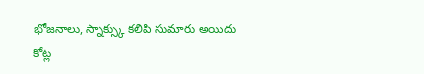భోజనాలు, స్నాక్స్కు కలిపి సుమారు అయిదు కోట్ల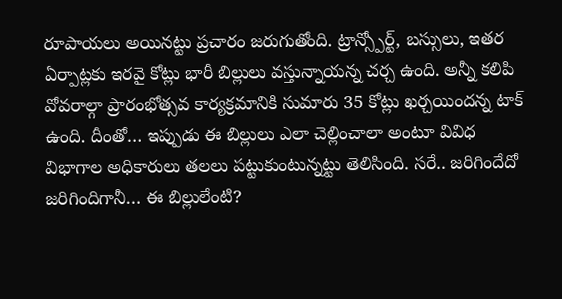రూపాయలు అయినట్టు ప్రచారం జరుగుతోంది. ట్రాన్స్పోర్ట్, బస్సులు, ఇతర ఏర్పాట్లకు ఇరవై కోట్లు భారీ బిల్లులు వస్తున్నాయన్న చర్చ ఉంది. అన్నీ కలిపి వోవరాల్గా ప్రారంభోత్సవ కార్యక్రమానికి సుమారు 35 కోట్లు ఖర్చయిందన్న టాక్ ఉంది. దీంతో… ఇప్పుడు ఈ బిల్లులు ఎలా చెల్లించాలా అంటూ వివిధ విభాగాల అధికారులు తలలు పట్టుకుంటున్నట్టు తెలిసింది. సరే.. జరిగిందేదో జరిగిందిగానీ… ఈ బిల్లులేంటి?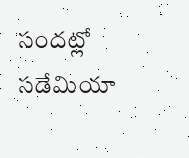సందట్లో సడేమియా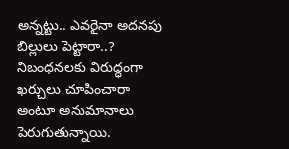అన్నట్టు.. ఎవరైనా అదనపు బిల్లులు పెట్టారా..? నిబంధనలకు విరుద్ధంగా ఖర్చులు చూపించారా అంటూ అనుమానాలు పెరుగుతున్నాయి.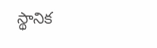స్థానిక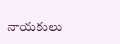నాయకులు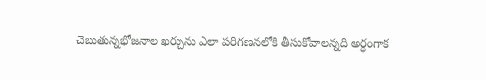చెబుతున్నభోజనాల ఖర్చును ఎలా పరిగణనలోకి తీసుకోవాలన్నది అర్ధంగాక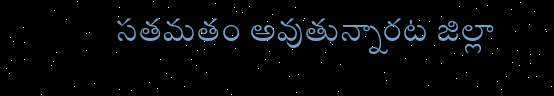సతమతం అవుతున్నారట జిల్లా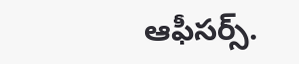ఆఫీసర్స్.